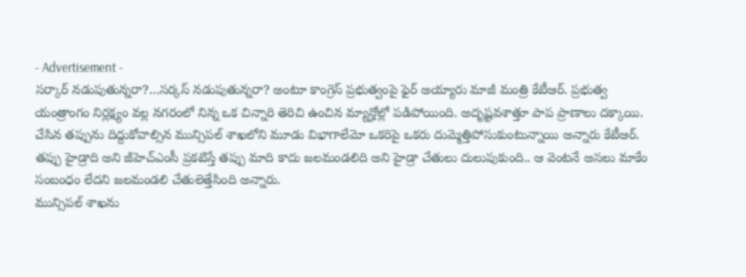- Advertisement -
సర్కార్ నడుపుతున్నరా?…సర్కస్ నడుపుతున్నరా? అంటూ కాంగ్రెస్ ప్రభుత్వంపై ఫైర్ అయ్యారు మాజీ మంత్రి కేటీఆర్. ప్రభుత్వ యంత్రాంగం నిర్లక్ష్యం వల్ల నగరంలో నిన్న ఒక చిన్నారి తెరిచి ఉంచిన మ్యాన్హోల్లో పడిపోయింది. అదృష్టవశాత్తూ పాప ప్రాణాలు దక్కాయి.
చేసిన తప్పును దిద్దుకోవాల్సిన మున్సిపల్ శాఖలోని మూడు విభాగాలేమో ఒకరిపై ఒకరు దుమ్మెత్తిపోసుకుంటున్నాయి అన్నారు కేటీఆర్. తప్పు హైడ్రాది అని జీహెచ్ఎంసీ ప్రకటిస్తే తప్పు మాది కాదు జలమండలిది అని హైడ్రా చేతులు దులుపుకుంది.. ఆ వెంటనే అసలు మాకేం సంబంధం లేదని జలమండలి చేతులెత్తేసింది అన్నారు.
మున్సిపల్ శాఖను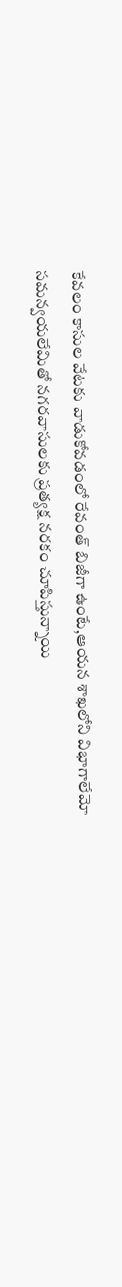కేవలం కాసుల వేటకు వాడుకోవడంలో రేవంత్ బిజీగా ఉంటే,ఆయన శాఖలోని విభాగాలేమో సమన్వయలేమితో నగరవాసులకు ప్రత్యక్ష నరకం చూపిస్తున్నాయి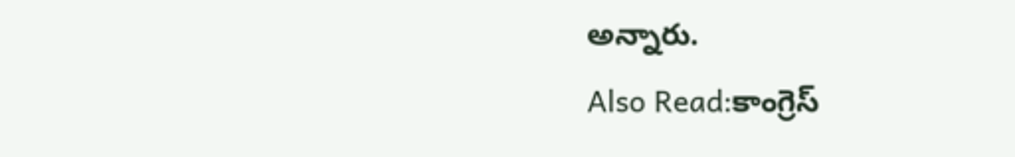అన్నారు.
Also Read:కాంగ్రెస్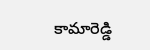కామారెడ్డి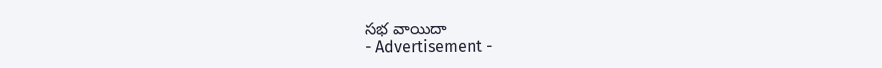సభ వాయిదా
- Advertisement -